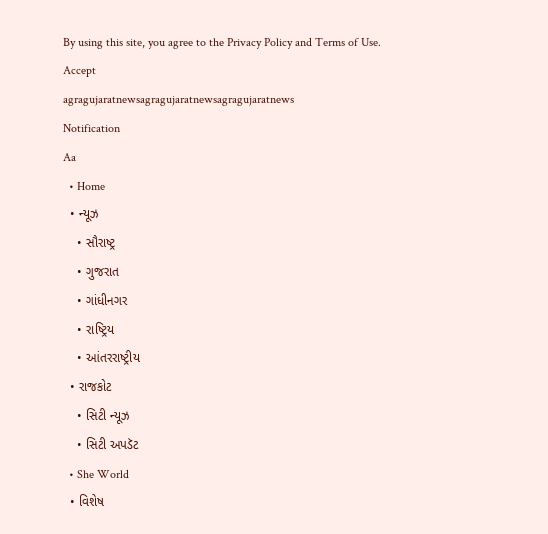By using this site, you agree to the Privacy Policy and Terms of Use.
Accept
agragujaratnewsagragujaratnewsagragujaratnews
Notification
Aa
  • Home
  • ન્યૂઝ
    • સૌરાષ્ટ્ર
    • ગુજરાત
    • ગાંધીનગર
    • રાષ્ટ્રિય
    • આંતરરાષ્ટ્રીય
  • રાજકોટ
    • સિટી ન્યૂઝ
    • સિટી અપડૅટ
  • She World
  • વિશેષ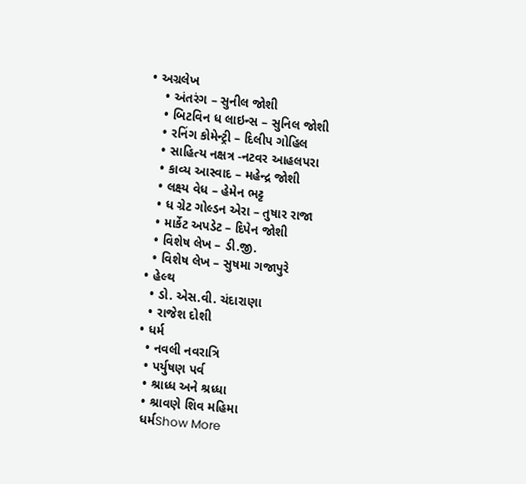• અગ્રલેખ
    • અંતરંગ – સુનીલ જોશી
    • બિટવિન ધ લાઇન્સ – સુનિલ જોશી
    • રનિંગ કોમેન્ટ્રી – દિલીપ ગોહિલ
    • સાહિત્ય નક્ષત્ર -નટવર આહલપરા
    • કાવ્ય આસ્વાદ – મહેન્દ્ર જોશી
    • લક્ષ્ય વેધ – હેમેન ભટ્ટ
    • ધ ગ્રેટ ગોલ્ડન એરા – તુષાર રાજા
    • માર્કેટ અપડેટ – દિપેન જોશી
    • વિશેષ લેખ – ડી.જી.
    • વિશેષ લેખ – સુષમા ગજાપુરે
  • હેલ્થ
    • ડો. એસ.વી. ચંદારાણા
    • રાજેશ દોશી
  • ધર્મ
    • નવલી નવરાત્રિ
    • પર્યુષણ પર્વ
    • શ્રાધ્ધ અને શ્રધ્ધા
    • શ્રાવણે શિવ મહિમા
    ધર્મShow More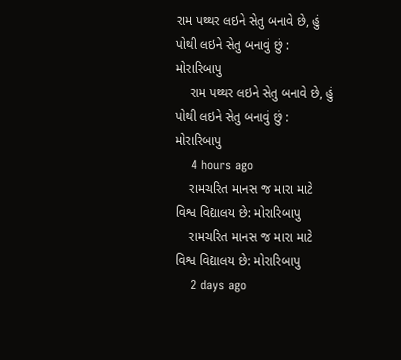રામ પથ્થર લઇને સેતુ બનાવે છે, હું પોથી લઇને સેતુ બનાવું છું : મોરારિબાપુ
    રામ પથ્થર લઇને સેતુ બનાવે છે, હું પોથી લઇને સેતુ બનાવું છું : મોરારિબાપુ
    4 hours ago
    રામચરિત માનસ જ મારા માટે વિશ્વ વિદ્યાલય છે: મોરારિબાપુ
    રામચરિત માનસ જ મારા માટે વિશ્વ વિદ્યાલય છે: મોરારિબાપુ
    2 days ago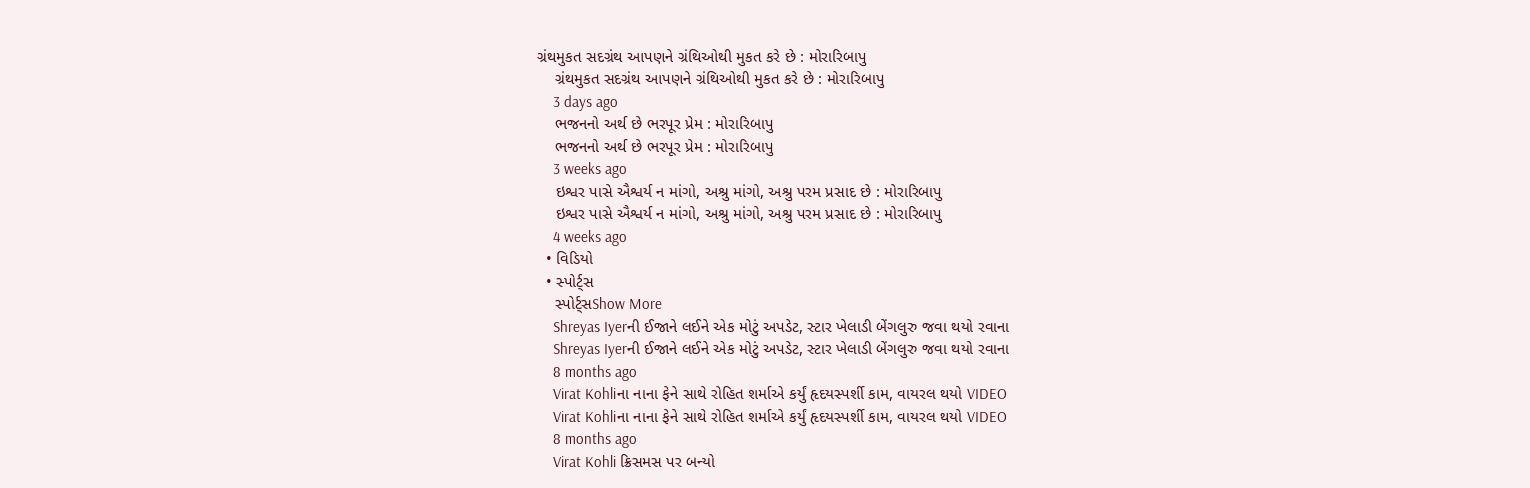ગ્રંથમુકત સદગ્રંથ આપણને ગ્રંથિઓથી મુકત કરે છે : મોરારિબાપુ
    ગ્રંથમુકત સદગ્રંથ આપણને ગ્રંથિઓથી મુકત કરે છે : મોરારિબાપુ
    3 days ago
    ભજનનો અર્થ છે ભરપૂર પ્રેમ : મોરારિબાપુ
    ભજનનો અર્થ છે ભરપૂર પ્રેમ : મોરારિબાપુ
    3 weeks ago
    ઇશ્વર પાસે ઐશ્વર્ય ન માંગો, અશ્રુ માંગો, અશ્રુ પરમ પ્રસાદ છે : મોરારિબાપુ
    ઇશ્વર પાસે ઐશ્વર્ય ન માંગો, અશ્રુ માંગો, અશ્રુ પરમ પ્રસાદ છે : મોરારિબાપુ
    4 weeks ago
  • વિડિયો
  • સ્પોર્ટ્સ
    સ્પોર્ટ્સShow More
    Shreyas Iyerની ઈજાને લઈને એક મોટું અપડેટ, સ્ટાર ખેલાડી બેંગલુરુ જવા થયો રવાના
    Shreyas Iyerની ઈજાને લઈને એક મોટું અપડેટ, સ્ટાર ખેલાડી બેંગલુરુ જવા થયો રવાના
    8 months ago
    Virat Kohliના નાના ફેને સાથે રોહિત શર્માએ કર્યું હૃદયસ્પર્શી કામ, વાયરલ થયો VIDEO
    Virat Kohliના નાના ફેને સાથે રોહિત શર્માએ કર્યું હૃદયસ્પર્શી કામ, વાયરલ થયો VIDEO
    8 months ago
    Virat Kohli ક્રિસમસ પર બન્યો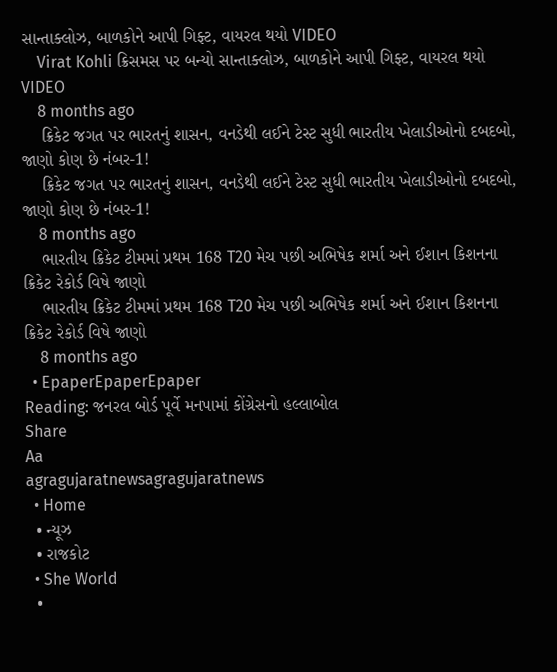સાન્તાક્લોઝ, બાળકોને આપી ગિફ્ટ, વાયરલ થયો VIDEO
    Virat Kohli ક્રિસમસ પર બન્યો સાન્તાક્લોઝ, બાળકોને આપી ગિફ્ટ, વાયરલ થયો VIDEO
    8 months ago
    ક્રિકેટ જગત પર ભારતનું શાસન, વનડેથી લઈને ટેસ્ટ સુધી ભારતીય ખેલાડીઓનો દબદબો, જાણો કોણ છે નંબર-1!
    ક્રિકેટ જગત પર ભારતનું શાસન, વનડેથી લઈને ટેસ્ટ સુધી ભારતીય ખેલાડીઓનો દબદબો, જાણો કોણ છે નંબર-1!
    8 months ago
    ભારતીય ક્રિકેટ ટીમમાં પ્રથમ 168 T20 મેચ પછી અભિષેક શર્મા અને ઈશાન કિશનના ક્રિકેટ રેકોર્ડ વિષે જાણો
    ભારતીય ક્રિકેટ ટીમમાં પ્રથમ 168 T20 મેચ પછી અભિષેક શર્મા અને ઈશાન કિશનના ક્રિકેટ રેકોર્ડ વિષે જાણો
    8 months ago
  • EpaperEpaperEpaper
Reading: જનરલ બોર્ડ પૂર્વે મનપામાં કોંગ્રેસનો હલ્લાબોલ
Share
Aa
agragujaratnewsagragujaratnews
  • Home
  • ન્યૂઝ
  • રાજકોટ
  • She World
  •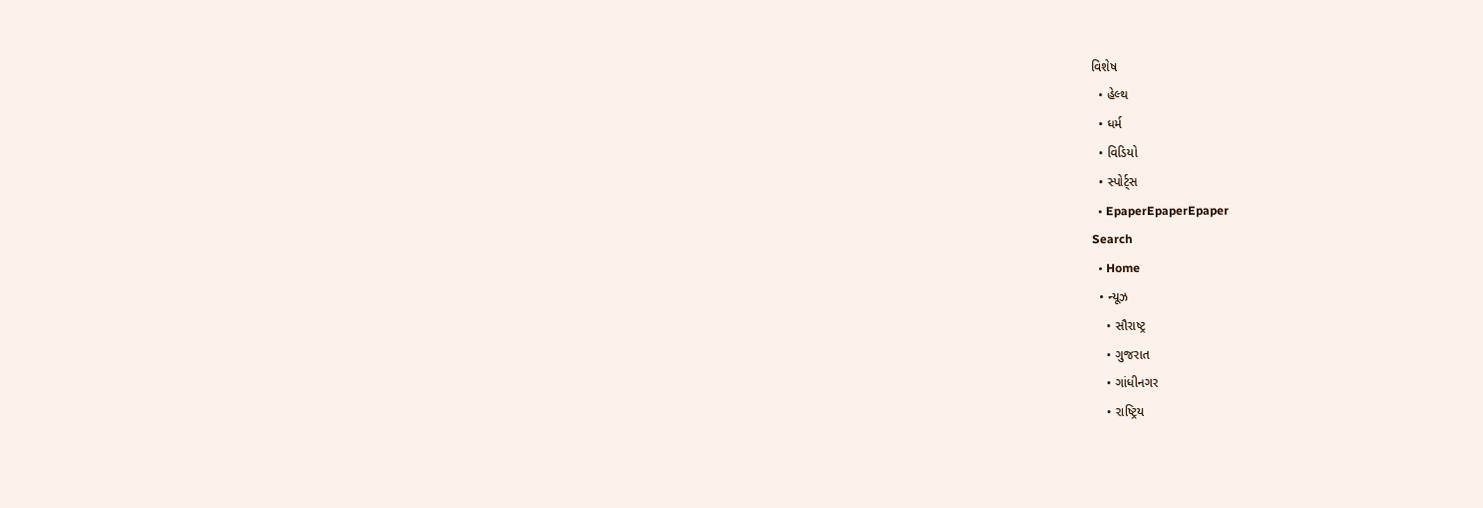વિશેષ
  • હેલ્થ
  • ધર્મ
  • વિડિયો
  • સ્પોર્ટ્સ
  • EpaperEpaperEpaper
Search
  • Home
  • ન્યૂઝ
    • સૌરાષ્ટ્ર
    • ગુજરાત
    • ગાંધીનગર
    • રાષ્ટ્રિય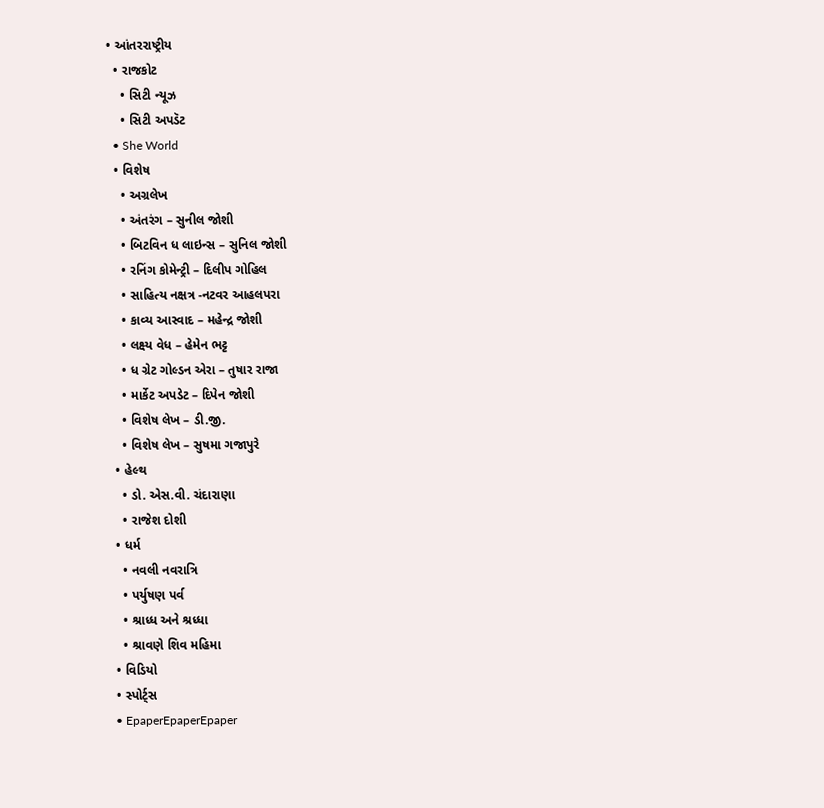• આંતરરાષ્ટ્રીય
  • રાજકોટ
    • સિટી ન્યૂઝ
    • સિટી અપડૅટ
  • She World
  • વિશેષ
    • અગ્રલેખ
    • અંતરંગ – સુનીલ જોશી
    • બિટવિન ધ લાઇન્સ – સુનિલ જોશી
    • રનિંગ કોમેન્ટ્રી – દિલીપ ગોહિલ
    • સાહિત્ય નક્ષત્ર -નટવર આહલપરા
    • કાવ્ય આસ્વાદ – મહેન્દ્ર જોશી
    • લક્ષ્ય વેધ – હેમેન ભટ્ટ
    • ધ ગ્રેટ ગોલ્ડન એરા – તુષાર રાજા
    • માર્કેટ અપડેટ – દિપેન જોશી
    • વિશેષ લેખ – ડી.જી.
    • વિશેષ લેખ – સુષમા ગજાપુરે
  • હેલ્થ
    • ડો. એસ.વી. ચંદારાણા
    • રાજેશ દોશી
  • ધર્મ
    • નવલી નવરાત્રિ
    • પર્યુષણ પર્વ
    • શ્રાધ્ધ અને શ્રધ્ધા
    • શ્રાવણે શિવ મહિમા
  • વિડિયો
  • સ્પોર્ટ્સ
  • EpaperEpaperEpaper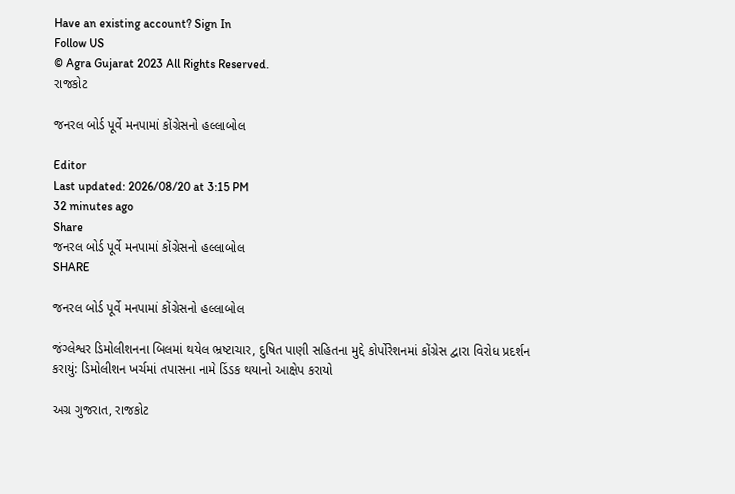Have an existing account? Sign In
Follow US
© Agra Gujarat 2023 All Rights Reserved.
રાજકોટ

જનરલ બોર્ડ પૂર્વે મનપામાં કોંગ્રેસનો હલ્લાબોલ

Editor
Last updated: 2026/08/20 at 3:15 PM
32 minutes ago
Share
જનરલ બોર્ડ પૂર્વે મનપામાં કોંગ્રેસનો હલ્લાબોલ
SHARE

જનરલ બોર્ડ પૂર્વે મનપામાં કોંગ્રેસનો હલ્લાબોલ

જંગ્લેશ્વર ડિમોલીશનના બિલમાં થયેલ ભ્રષ્ટાચાર, દુષિત પાણી સહિતના મુદ્દે કોર્પોરેશનમાં કોંગ્રેસ દ્વારા વિરોધ પ્રદર્શન કરાયું: ડિમોલીશન ખર્ચમાં તપાસના નામે ડિંડક થયાનો આક્ષેપ કરાયો

અગ્ર ગુજરાત, રાજકોટ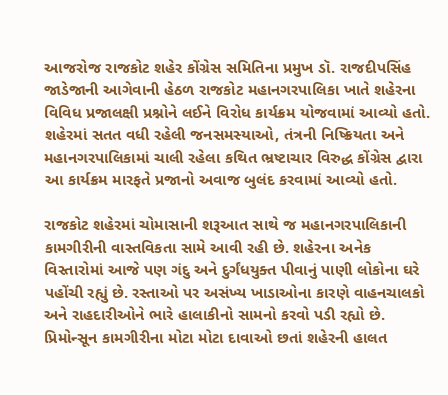આજરોજ રાજકોટ શહેર કોંગ્રેસ સમિતિના પ્રમુખ ડૉ. રાજદીપસિંહ જાડેજાની આગેવાની હેઠળ રાજકોટ મહાનગરપાલિકા ખાતે શહેરના વિવિધ પ્રજાલક્ષી પ્રશ્નોને લઈને વિરોધ કાર્યક્રમ યોજવામાં આવ્યો હતો. શહેરમાં સતત વધી રહેલી જનસમસ્યાઓ, તંત્રની નિષ્ક્રિયતા અને મહાનગરપાલિકામાં ચાલી રહેલા કથિત ભ્રષ્ટાચાર વિરુદ્ધ કોંગ્રેસ દ્વારા આ કાર્યક્રમ મારફતે પ્રજાનો અવાજ બુલંદ કરવામાં આવ્યો હતો.

રાજકોટ શહેરમાં ચોમાસાની શરૂઆત સાથે જ મહાનગરપાલિકાની કામગીરીની વાસ્તવિકતા સામે આવી રહી છે. શહેરના અનેક વિસ્તારોમાં આજે પણ ગંદુ અને દુર્ગંધયુક્ત પીવાનું પાણી લોકોના ઘરે પહોંચી રહ્યું છે. રસ્તાઓ પર અસંખ્ય ખાડાઓના કારણે વાહનચાલકો અને રાહદારીઓને ભારે હાલાકીનો સામનો કરવો પડી રહ્યો છે. પ્રિમોન્સૂન કામગીરીના મોટા મોટા દાવાઓ છતાં શહેરની હાલત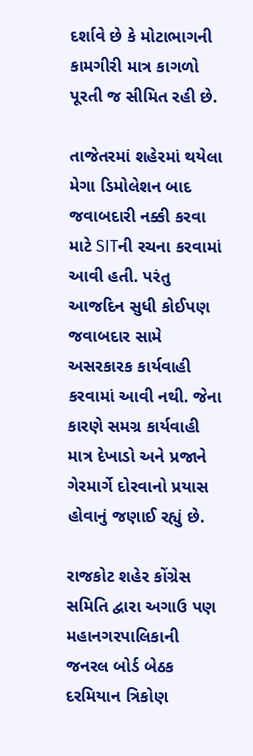દર્શાવે છે કે મોટાભાગની કામગીરી માત્ર કાગળો પૂરતી જ સીમિત રહી છે.

તાજેતરમાં શહેરમાં થયેલા મેગા ડિમોલેશન બાદ જવાબદારી નક્કી કરવા માટે SITની રચના કરવામાં આવી હતી. પરંતુ આજદિન સુધી કોઈપણ જવાબદાર સામે અસરકારક કાર્યવાહી કરવામાં આવી નથી. જેના કારણે સમગ્ર કાર્યવાહી માત્ર દેખાડો અને પ્રજાને ગેરમાર્ગે દોરવાનો પ્રયાસ હોવાનું જણાઈ રહ્યું છે.

રાજકોટ શહેર કોંગ્રેસ સમિતિ દ્વારા અગાઉ પણ મહાનગરપાલિકાની જનરલ બોર્ડ બેઠક દરમિયાન ત્રિકોણ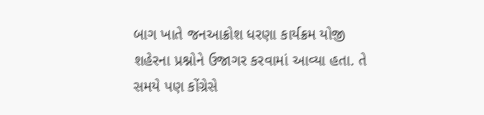બાગ ખાતે જનઆક્રોશ ધરણા કાર્યક્રમ યોજી શહેરના પ્રશ્નોને ઉજાગર કરવામાં આવ્યા હતા. તે સમયે પણ કોંગ્રેસે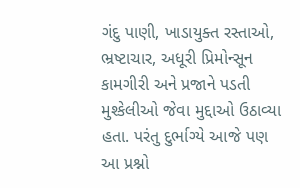ગંદુ પાણી, ખાડાયુક્ત રસ્તાઓ, ભ્રષ્ટાચાર, અધૂરી પ્રિમોન્સૂન કામગીરી અને પ્રજાને પડતી મુશ્કેલીઓ જેવા મુદ્દાઓ ઉઠાવ્યા હતા. પરંતુ દુર્ભાગ્યે આજે પણ આ પ્રશ્નો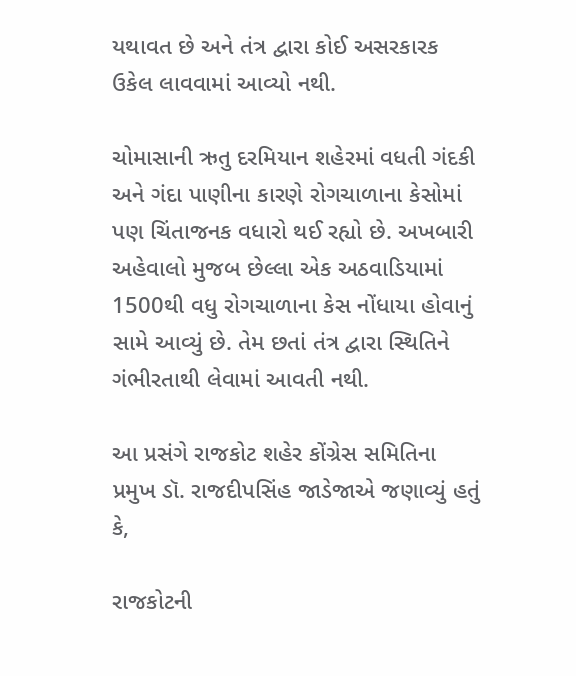યથાવત છે અને તંત્ર દ્વારા કોઈ અસરકારક ઉકેલ લાવવામાં આવ્યો નથી.

ચોમાસાની ઋતુ દરમિયાન શહેરમાં વધતી ગંદકી અને ગંદા પાણીના કારણે રોગચાળાના કેસોમાં પણ ચિંતાજનક વધારો થઈ રહ્યો છે. અખબારી અહેવાલો મુજબ છેલ્લા એક અઠવાડિયામાં 1500થી વધુ રોગચાળાના કેસ નોંધાયા હોવાનું સામે આવ્યું છે. તેમ છતાં તંત્ર દ્વારા સ્થિતિને ગંભીરતાથી લેવામાં આવતી નથી.

આ પ્રસંગે રાજકોટ શહેર કોંગ્રેસ સમિતિના પ્રમુખ ડૉ. રાજદીપસિંહ જાડેજાએ જણાવ્યું હતું કે,

રાજકોટની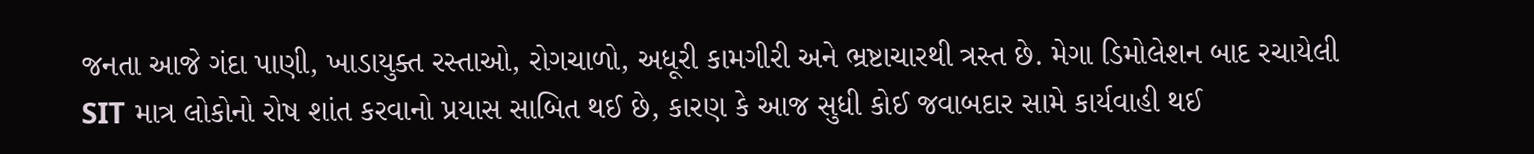જનતા આજે ગંદા પાણી, ખાડાયુક્ત રસ્તાઓ, રોગચાળો, અધૂરી કામગીરી અને ભ્રષ્ટાચારથી ત્રસ્ત છે. મેગા ડિમોલેશન બાદ રચાયેલી SIT માત્ર લોકોનો રોષ શાંત કરવાનો પ્રયાસ સાબિત થઈ છે, કારણ કે આજ સુધી કોઈ જવાબદાર સામે કાર્યવાહી થઈ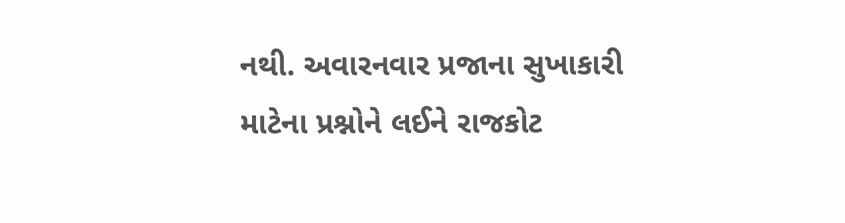નથી. અવારનવાર પ્રજાના સુખાકારી માટેના પ્રશ્નોને લઈને રાજકોટ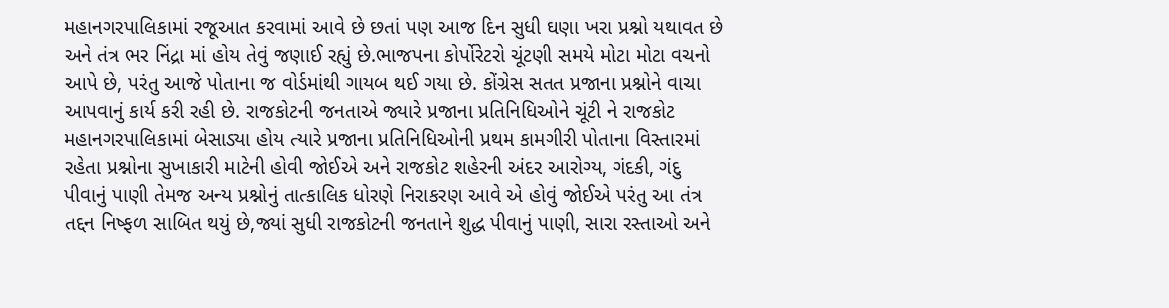મહાનગરપાલિકામાં રજૂઆત કરવામાં આવે છે છતાં પણ આજ દિન સુધી ઘણા ખરા પ્રશ્નો યથાવત છે અને તંત્ર ભર નિંદ્રા માં હોય તેવું જણાઈ રહ્યું છે.ભાજપના કોર્પોરેટરો ચૂંટણી સમયે મોટા મોટા વચનો આપે છે, પરંતુ આજે પોતાના જ વોર્ડમાંથી ગાયબ થઈ ગયા છે. કોંગ્રેસ સતત પ્રજાના પ્રશ્નોને વાચા આપવાનું કાર્ય કરી રહી છે. રાજકોટની જનતાએ જ્યારે પ્રજાના પ્રતિનિધિઓને ચૂંટી ને રાજકોટ મહાનગરપાલિકામાં બેસાડ્યા હોય ત્યારે પ્રજાના પ્રતિનિધિઓની પ્રથમ કામગીરી પોતાના વિસ્તારમાં રહેતા પ્રશ્નોના સુખાકારી માટેની હોવી જોઈએ અને રાજકોટ શહેરની અંદર આરોગ્ય, ગંદકી, ગંદુ પીવાનું પાણી તેમજ અન્ય પ્રશ્નોનું તાત્કાલિક ધોરણે નિરાકરણ આવે એ હોવું જોઈએ પરંતુ આ તંત્ર તદ્દન નિષ્ફળ સાબિત થયું છે,જ્યાં સુધી રાજકોટની જનતાને શુદ્ધ પીવાનું પાણી, સારા રસ્તાઓ અને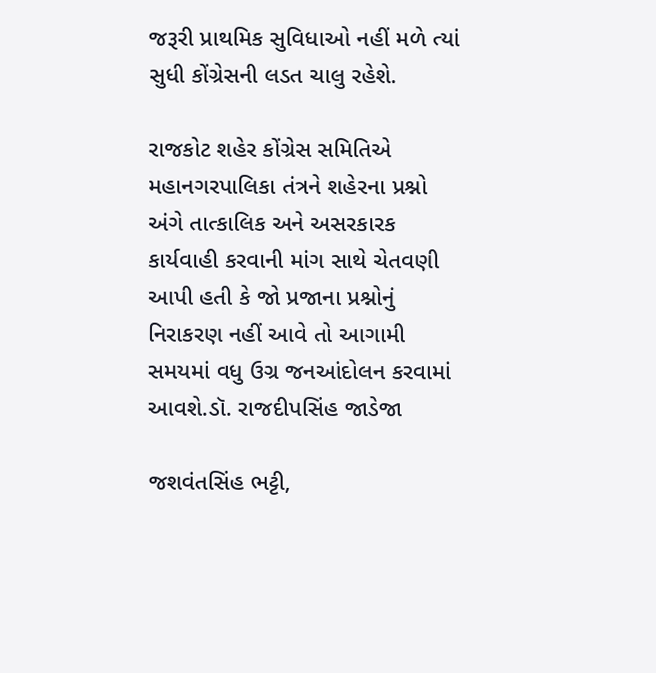જરૂરી પ્રાથમિક સુવિધાઓ નહીં મળે ત્યાં સુધી કોંગ્રેસની લડત ચાલુ રહેશે.

રાજકોટ શહેર કોંગ્રેસ સમિતિએ મહાનગરપાલિકા તંત્રને શહેરના પ્રશ્નો અંગે તાત્કાલિક અને અસરકારક કાર્યવાહી કરવાની માંગ સાથે ચેતવણી આપી હતી કે જો પ્રજાના પ્રશ્નોનું નિરાકરણ નહીં આવે તો આગામી સમયમાં વધુ ઉગ્ર જનઆંદોલન કરવામાં આવશે.ડૉ. રાજદીપસિંહ જાડેજા

જશવંતસિંહ ભટ્ટી,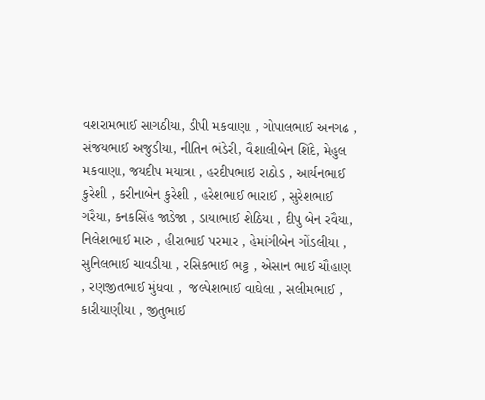વશરામભાઈ સાગઠીયા, ડીપી મકવાણા , ગોપાલભાઈ અનગઢ , સંજયભાઈ અજુડીયા, નીતિન ભંડેરી, વૈશાલીબેન શિંદે, મેહુલ મકવાણા, જયદીપ મયાત્રા , હરદીપભાઇ રાઠોડ , આર્યનભાઈ કુરેશી , કરીનાબેન કુરેશી , હરેશભાઈ ભારાઈ , સુરેશભાઈ ગરૈયા, કનકસિંહ જાડેજા , ડાયાભાઈ શેઠિયા , દીપુ બેન રવૈયા, નિલેશભાઈ મારુ , હીરાભાઈ પરમાર , હેમાંગીબેન ગોંડલીયા , સુનિલભાઈ ચાવડીયા , રસિકભાઈ ભટ્ટ , એસાન ભાઈ ચૌહાણ , રણજીતભાઈ મુંધવા ,  જલ્પેશભાઈ વાઘેલા , સલીમભાઈ , કારીયાણીયા , જીતુભાઈ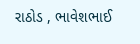રાઠોડ , ભાવેશભાઈ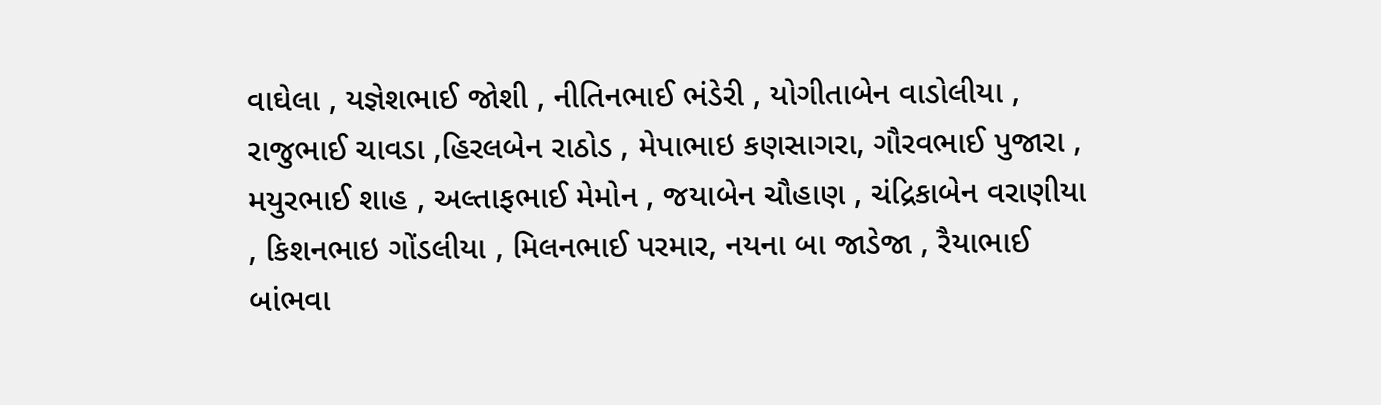વાઘેલા , યજ્ઞેશભાઈ જોશી , નીતિનભાઈ ભંડેરી , યોગીતાબેન વાડોલીયા , રાજુભાઈ ચાવડા ,હિરલબેન રાઠોડ , મેપાભાઇ કણસાગરા, ગૌરવભાઈ પુજારા , મયુરભાઈ શાહ , અલ્તાફભાઈ મેમોન , જયાબેન ચૌહાણ , ચંદ્રિકાબેન વરાણીયા , કિશનભાઇ ગોંડલીયા , મિલનભાઈ પરમાર, નયના બા જાડેજા , રૈયાભાઈ બાંભવા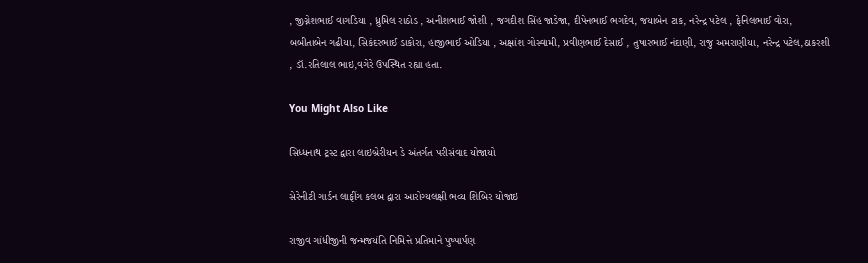, જીગ્નેશભાઈ વાગડિયા , ધ્રુમિલ રાઠોડ , અનીશભાઈ જોશી , જગદીશ સિંહ જાડેજા, દીપેનભાઈ ભગદેવ, જયાબેન ટાક, નરેન્દ્ર પટેલ , ફેનિલભાઈ વોરા, બબીતાબેન ગઢીયા, સિકંદરભાઈ ડાકોરા, હાજીભાઈ ઓડિયા , અક્ષાંશ ગોસ્વામી, પ્રવીણભાઈ દેસાઈ , તુષારભાઈ નંદાણી, રાજુ અમરાણીયા, નરેન્દ્ર પટેલ,ઠાકરશી , ડૉ.રતિલાલ ભાઇ,વગેરે ઉપસ્થિત રહ્યા હતા.

You Might Also Like

સિધ્ધનાથ ટ્રસ્ટ દ્વારા લાઇબ્રેરીયન ડે અંતર્ગત પરીસંવાદ યોજાયો

સેરેનીટી ગાર્ડન લાફીંગ કલબ દ્વારા આરોગ્યલક્ષી ભવ્ય શિબિર યોજાઇ

રાજીવ ગાંધીજીની જન્મજયંતિ નિમિત્તે પ્રતિમાને પુષ્પાર્પણ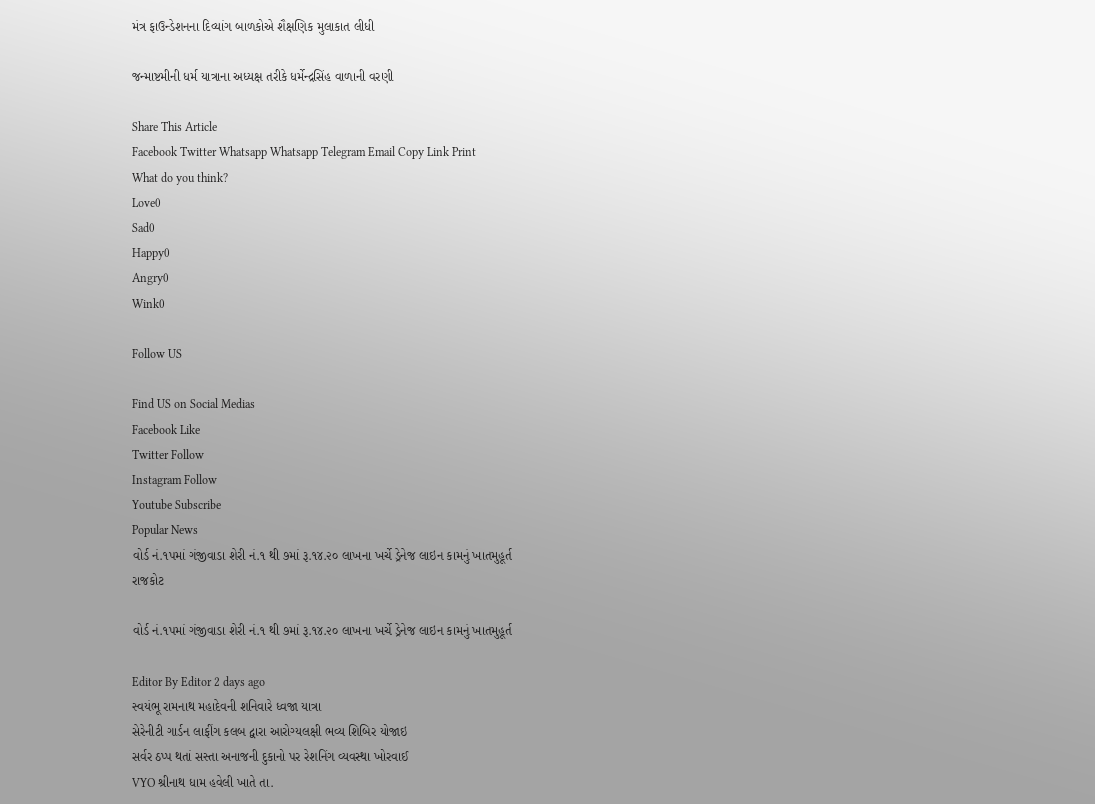મંત્ર ફાઉન્ડેશનના દિવ્યાંગ બાળકોએ શૈક્ષણિક મુલાકાત લીધી

જન્માષ્ટમીની ધર્મ યાત્રાના અધ્યક્ષ તરીકે ધર્મેન્દ્રસિંહ વાળાની વરણી

Share This Article
Facebook Twitter Whatsapp Whatsapp Telegram Email Copy Link Print
What do you think?
Love0
Sad0
Happy0
Angry0
Wink0

Follow US

Find US on Social Medias
Facebook Like
Twitter Follow
Instagram Follow
Youtube Subscribe
Popular News
વોર્ડ નં.૧પમાં ગંજીવાડા શેરી નં.૧ થી ૭માં રૂ.૧૪.૨૦ લાખના ખર્ચે ડ્રેનેજ લાઇન કામનું ખાતમુહૂર્ત
રાજકોટ

વોર્ડ નં.૧પમાં ગંજીવાડા શેરી નં.૧ થી ૭માં રૂ.૧૪.૨૦ લાખના ખર્ચે ડ્રેનેજ લાઇન કામનું ખાતમુહૂર્ત

Editor By Editor 2 days ago
સ્વયંભૂ રામનાથ મહાદેવની શનિવારે ધ્વજા યાત્રા
સેરેનીટી ગાર્ડન લાફીંગ કલબ દ્વારા આરોગ્યલક્ષી ભવ્ય શિબિર યોજાઇ
સર્વર ઠપ્પ થતાં સસ્તા અનાજની દુકાનો પર રેશનિંગ વ્યવસ્થા ખોરવાઈ
VYO શ્રીનાથ ધામ હવેલી ખાતે તા.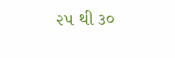૨૫ થી ૩૦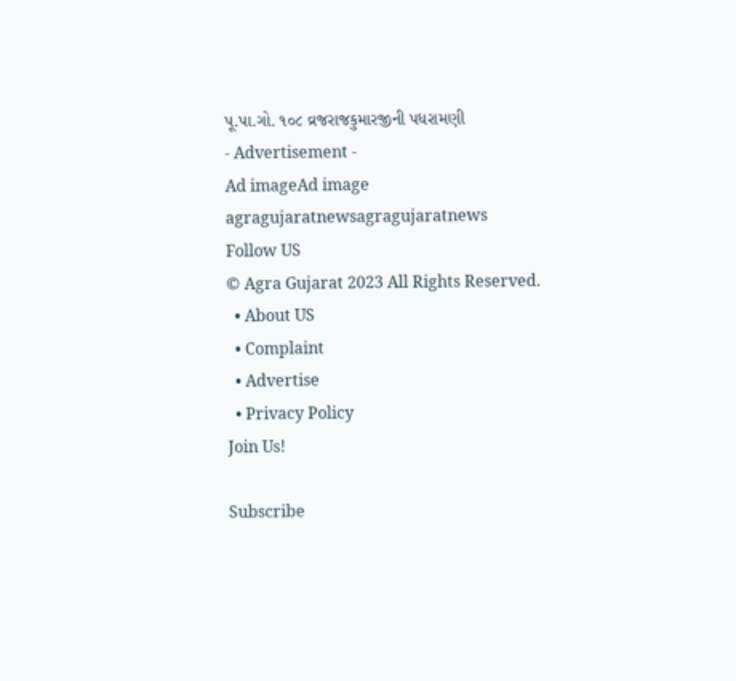પૂ.પા.ગો. ૧૦૮ વ્રજરાજકુમારજીની પધરામણી
- Advertisement -
Ad imageAd image
agragujaratnewsagragujaratnews
Follow US
© Agra Gujarat 2023 All Rights Reserved.
  • About US
  • Complaint
  • Advertise
  • Privacy Policy
Join Us!

Subscribe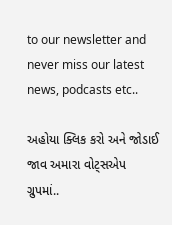to our newsletter and never miss our latest news, podcasts etc..

અહોયા ક્લિક કરો અને જોડાઈ જાવ અમારા વોટ્સએપ ગ્રુપમાં..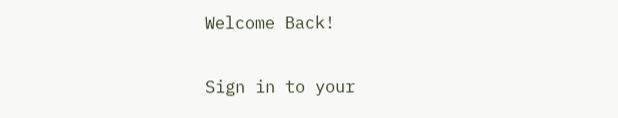Welcome Back!

Sign in to your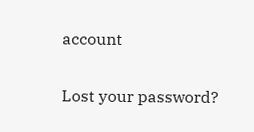account

Lost your password?